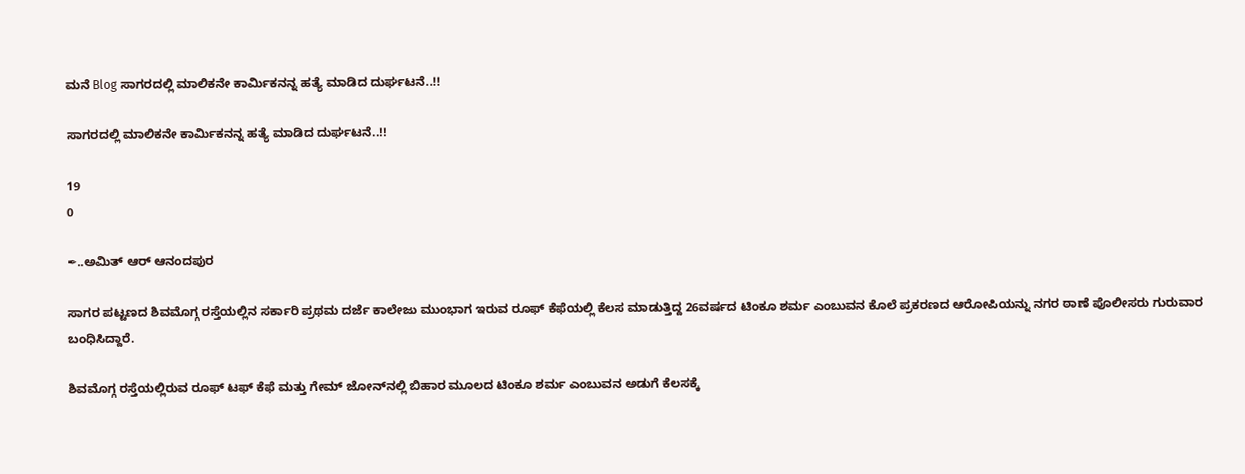ಮನೆ Blog ಸಾಗರದಲ್ಲಿ ಮಾಲಿಕನೇ ಕಾರ್ಮಿಕನನ್ನ ಹತ್ಯೆ ಮಾಡಿದ ದುರ್ಘಟನೆ..!!

ಸಾಗರದಲ್ಲಿ ಮಾಲಿಕನೇ ಕಾರ್ಮಿಕನನ್ನ ಹತ್ಯೆ ಮಾಡಿದ ದುರ್ಘಟನೆ..!!

19
0

✒..ಅಮಿತ್ ಆರ್ ಆನಂದಪುರ

ಸಾಗರ ಪಟ್ಟಣದ ಶಿವಮೊಗ್ಗ ರಸ್ತೆಯಲ್ಲಿನ ಸರ್ಕಾರಿ ಪ್ರಥಮ ದರ್ಜೆ ಕಾಲೇಜು ಮುಂಭಾಗ ಇರುವ ರೂಫ್ ಕೆಫೆಯಲ್ಲಿ ಕೆಲಸ ಮಾಡುತ್ತಿದ್ದ 26ವರ್ಷದ ಟಿಂಕೂ ಶರ್ಮ ಎಂಬುವನ ಕೊಲೆ ಪ್ರಕರಣದ ಆರೋಪಿಯನ್ನು ನಗರ ಠಾಣೆ ಪೊಲೀಸರು ಗುರುವಾರ ಬಂಧಿಸಿದ್ದಾರೆ.

ಶಿವಮೊಗ್ಗ ರಸ್ತೆಯಲ್ಲಿರುವ ರೂಫ್ ಟಫ್ ಕೆಫೆ ಮತ್ತು ಗೇಮ್ ಜೋನ್‌ನಲ್ಲಿ ಬಿಹಾರ ಮೂಲದ ಟಿಂಕೂ ಶರ್ಮ ಎಂಬುವನ ಅಡುಗೆ ಕೆಲಸಕ್ಕೆ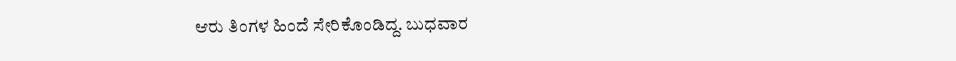ಆರು ತಿಂಗಳ ಹಿಂದೆ ಸೇರಿಕೊಂಡಿದ್ದ. ಬುಧವಾರ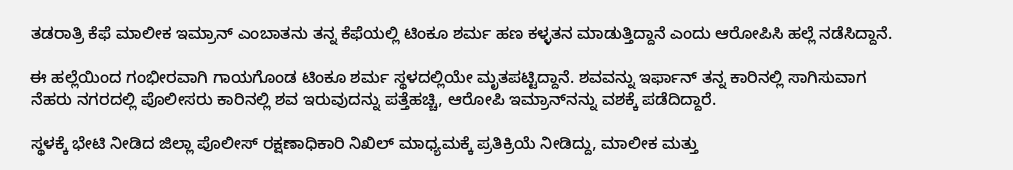ತಡರಾತ್ರಿ ಕೆಫೆ ಮಾಲೀಕ ಇಮ್ರಾನ್ ಎಂಬಾತನು ತನ್ನ ಕೆಫೆಯಲ್ಲಿ ಟಿಂಕೂ ಶರ್ಮ ಹಣ ಕಳ್ಳತನ ಮಾಡುತ್ತಿದ್ದಾನೆ ಎಂದು ಆರೋಪಿಸಿ ಹಲ್ಲೆ ನಡೆಸಿದ್ದಾನೆ.

ಈ ಹಲ್ಲೆಯಿಂದ ಗಂಭೀರವಾಗಿ ಗಾಯಗೊಂಡ ಟಿಂಕೂ ಶರ್ಮ ಸ್ಥಳದಲ್ಲಿಯೇ ಮೃತಪಟ್ಟಿದ್ದಾನೆ. ಶವವನ್ನು ಇರ್ಫಾನ್ ತನ್ನ ಕಾರಿನಲ್ಲಿ ಸಾಗಿಸುವಾಗ ನೆಹರು ನಗರದಲ್ಲಿ ಪೊಲೀಸರು ಕಾರಿನಲ್ಲಿ ಶವ ಇರುವುದನ್ನು ಪತ್ತೆಹಚ್ಚಿ, ಆರೋಪಿ ಇಮ್ರಾನ್‌ನನ್ನು ವಶಕ್ಕೆ ಪಡೆದಿದ್ದಾರೆ.

ಸ್ಥಳಕ್ಕೆ ಭೇಟಿ ನೀಡಿದ ಜಿಲ್ಲಾ ಪೊಲೀಸ್ ರಕ್ಷಣಾಧಿಕಾರಿ ನಿಖಿಲ್ ಮಾಧ್ಯಮಕ್ಕೆ ಪ್ರತಿಕ್ರಿಯೆ ನೀಡಿದ್ದು, ಮಾಲೀಕ ಮತ್ತು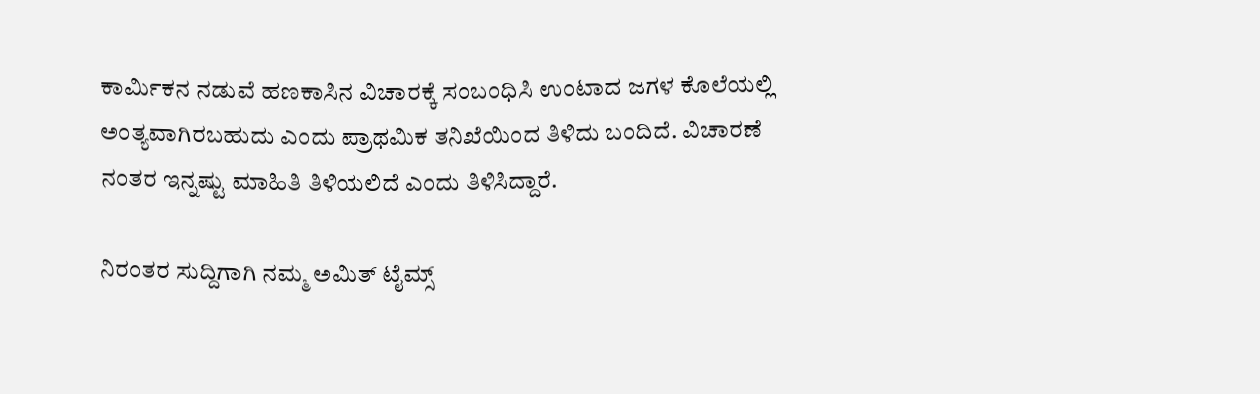ಕಾರ್ಮಿಕನ ನಡುವೆ ಹಣಕಾಸಿನ ವಿಚಾರಕ್ಕೆ ಸಂಬಂಧಿಸಿ ಉಂಟಾದ ಜಗಳ ಕೊಲೆಯಲ್ಲಿ ಅಂತ್ಯವಾಗಿರಬಹುದು ಎಂದು ಪ್ರಾಥಮಿಕ ತನಿಖೆಯಿಂದ ತಿಳಿದು ಬಂದಿದೆ. ವಿಚಾರಣೆ ನಂತರ ಇನ್ನಷ್ಟು ಮಾಹಿತಿ ತಿಳಿಯಲಿದೆ ಎಂದು ತಿಳಿಸಿದ್ದಾರೆ.

ನಿರಂತರ ಸುದ್ದಿಗಾಗಿ ನಮ್ಮ ಅಮಿತ್ ಟೈಮ್ಸ್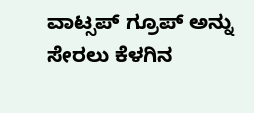ವಾಟ್ಸಪ್ ಗ್ರೂಪ್ ಅನ್ನು ಸೇರಲು ಕೆಳಗಿನ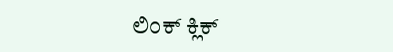ಲಿಂಕ್ ಕ್ಲಿಕ್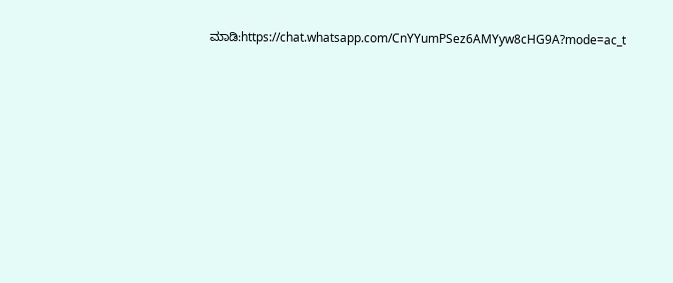ಮಾಡಿ:https://chat.whatsapp.com/CnYYumPSez6AMYyw8cHG9A?mode=ac_t